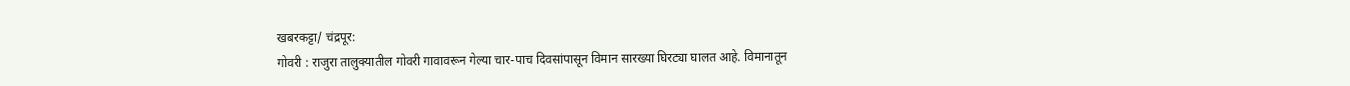खबरकट्टा/ चंद्रपूर:
गोवरी : राजुरा तालुक्यातील गोवरी गावावरून गेल्या चार-पाच दिवसांपासून विमान सारख्या घिरट्या घालत आहे. विमानातून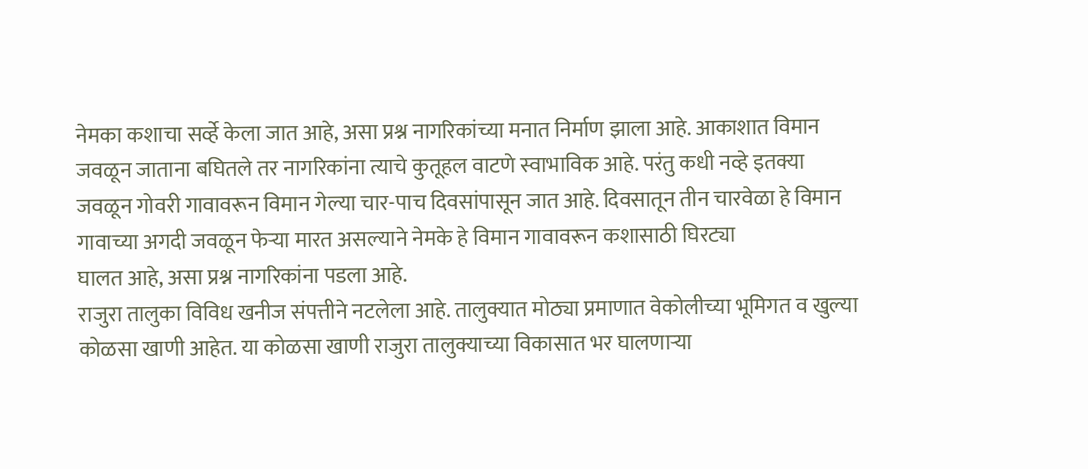नेमका कशाचा सर्व्हे केला जात आहे, असा प्रश्न नागरिकांच्या मनात निर्माण झाला आहे. आकाशात विमान जवळून जाताना बघितले तर नागरिकांना त्याचे कुतूहल वाटणे स्वाभाविक आहे. परंतु कधी नव्हे इतक्या जवळून गोवरी गावावरून विमान गेल्या चार-पाच दिवसांपासून जात आहे. दिवसातून तीन चारवेळा हे विमान गावाच्या अगदी जवळून फेऱ्या मारत असल्याने नेमके हे विमान गावावरून कशासाठी घिरट्या
घालत आहे, असा प्रश्न नागरिकांना पडला आहे.
राजुरा तालुका विविध खनीज संपत्तीने नटलेला आहे. तालुक्यात मोठ्या प्रमाणात वेकोलीच्या भूमिगत व खुल्या कोळसा खाणी आहेत. या कोळसा खाणी राजुरा तालुक्याच्या विकासात भर घालणाऱ्या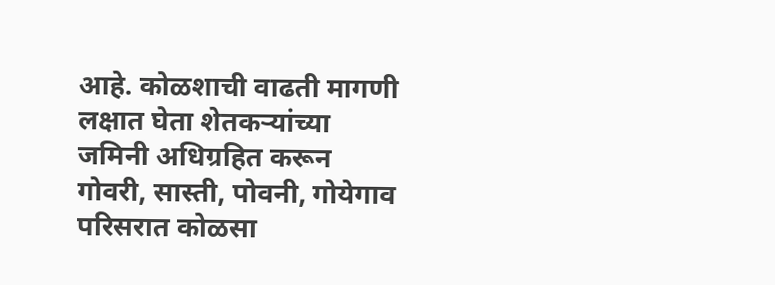आहे. कोळशाची वाढती मागणी लक्षात घेता शेतकऱ्यांच्या जमिनी अधिग्रहित करून गोवरी, सास्ती, पोवनी, गोयेगाव परिसरात कोळसा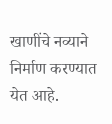खाणींचे नव्याने निर्माण करण्यात येत आहे.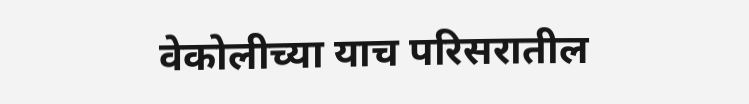वेकोलीच्या याच परिसरातील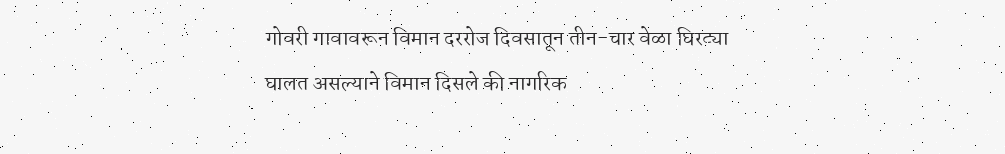गोवरी गावावरून विमान दररोज दिवसातून तीन-चार वेळा घिरट्या घालत असल्याने विमान दिसले की नागरिक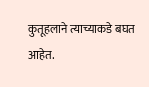कुतूहलाने त्याच्याकडे बघत आहेत.